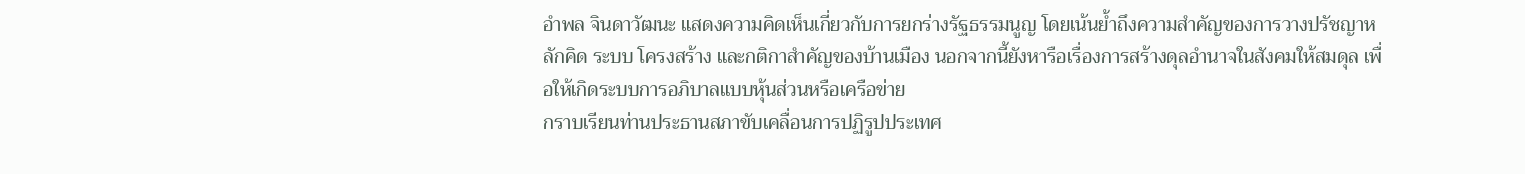อําพล จินดาวัฒนะ แสดงความคิดเห็นเกี่ยวกับการยกร่างรัฐธรรมนูญ โดยเน้นย้ำถึงความสำคัญของการวางปรัชญาหลักคิด ระบบ โครงสร้าง และกติกาสําคัญของบ้านเมือง นอกจากนี้ยังหารือเรื่องการสร้างดุลอํานาจในสังคมให้สมดุล เพื่อให้เกิดระบบการอภิบาลแบบหุ้นส่วนหรือเครือข่าย
กราบเรียนท่านประธานสภาขับเคลื่อนการปฏิรูปประเทศ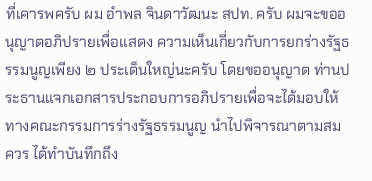ที่เคารพครับ ผม อําพล จินดาวัฒนะ สปท. ครับ ผมจะขออนุญาตอภิปรายเพื่อแสดง ความเห็นเกี่ยวกับการยกร่างรัฐธรรมนูญเพียง ๒ ประเด็นใหญ่นะครับ โดยขออนุญาต ท่านประธานแจกเอกสารประกอบการอภิปรายเพื่อจะได้มอบให้ทางคณะกรรมการร่างรัฐธรรมนูญ นําไปพิจารณาตามสมควร ได้ทําบันทึกถึง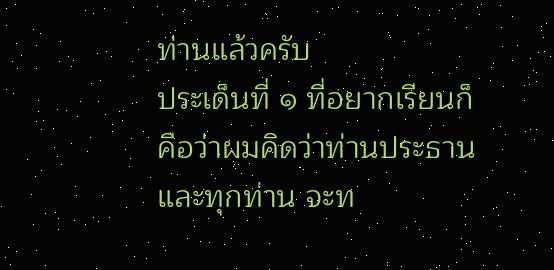ท่านแล้วครับ
ประเด็นที่ ๑ ที่อยากเรียนก็คือว่าผมคิดว่าท่านประธานและทุกท่าน จะท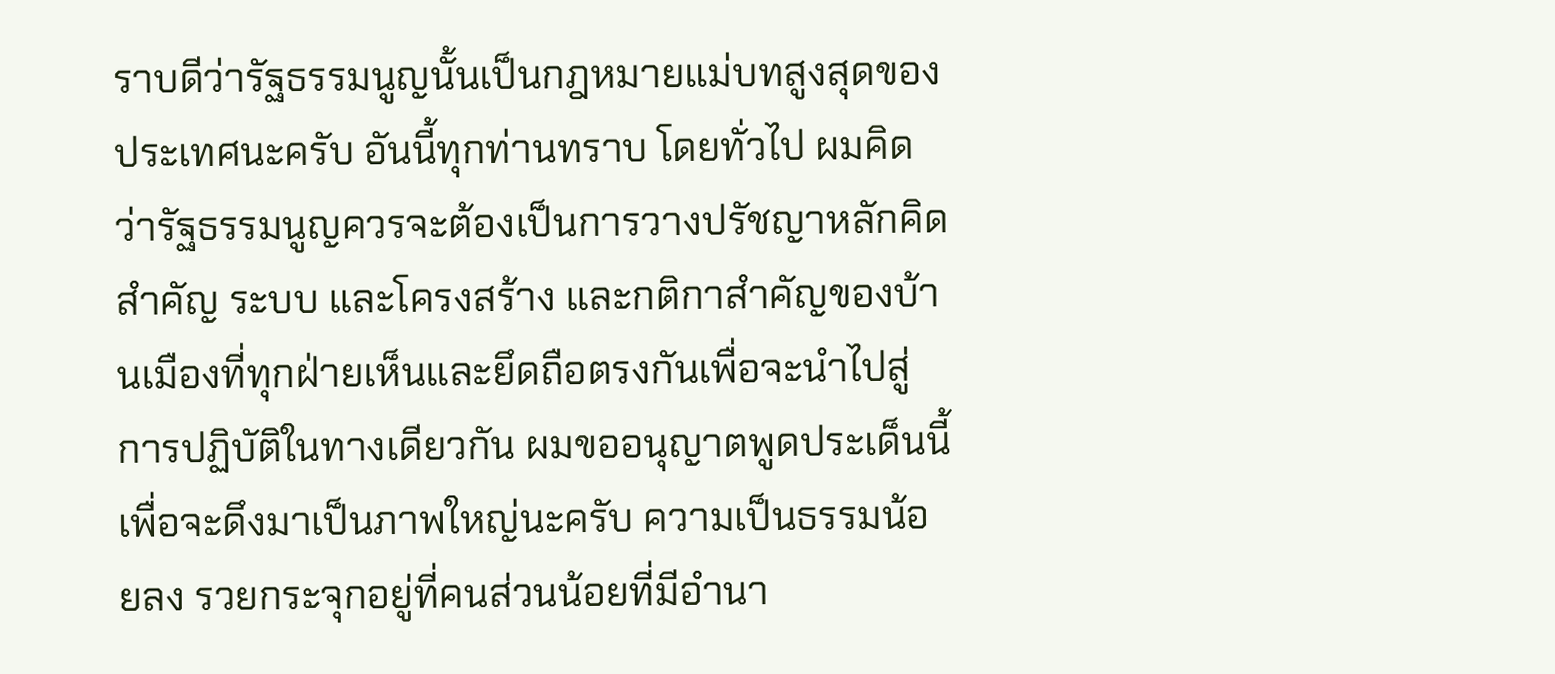ราบดีว่ารัฐธรรมนูญนั้นเป็นกฎหมายแม่บทสูงสุดของประเทศนะครับ อันนี้ทุกท่านทราบ โดยทั่วไป ผมคิดว่ารัฐธรรมนูญควรจะต้องเป็นการวางปรัชญาหลักคิดสําคัญ ระบบ และโครงสร้าง และกติกาสําคัญของบ้านเมืองที่ทุกฝ่ายเห็นและยึดถือตรงกันเพื่อจะนําไปสู่ การปฏิบัติในทางเดียวกัน ผมขออนุญาตพูดประเด็นนี้เพื่อจะดึงมาเป็นภาพใหญ่นะครับ ความเป็นธรรมน้อยลง รวยกระจุกอยู่ที่คนส่วนน้อยที่มีอํานา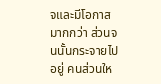จและมีโอกาสมากกว่า ส่วนจนนั้นกระจายไปอยู่ คนส่วนให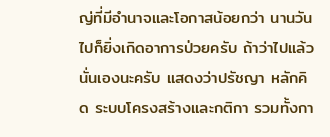ญ่ที่มีอํานาจและโอกาสน้อยกว่า นานวันไปก็ยิ่งเกิดอาการป่วยครับ ถ้าว่าไปแล้ว นั่นเองนะครับ แสดงว่าปรัชญา หลักคิด ระบบโครงสร้างและกติกา รวมทั้งกา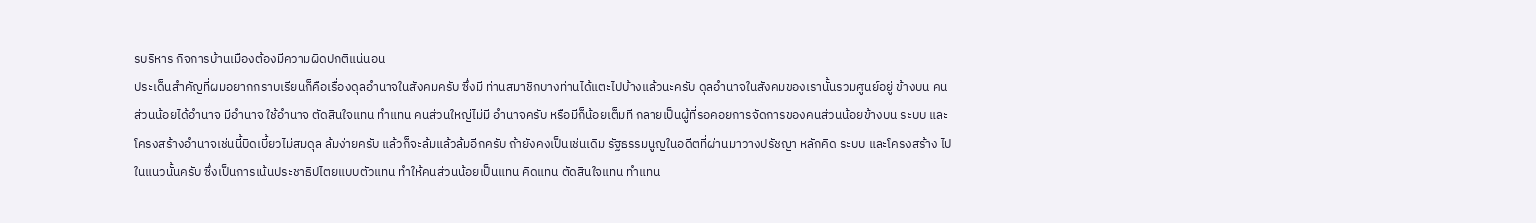รบริหาร กิจการบ้านเมืองต้องมีความผิดปกติแน่นอน
ประเด็นสําคัญที่ผมอยากกราบเรียนก็คือเรื่องดุลอํานาจในสังคมครับ ซึ่งมี ท่านสมาชิกบางท่านได้แตะไปบ้างแล้วนะครับ ดุลอํานาจในสังคมของเรานั้นรวมศูนย์อยู่ ข้างบน คนส่วนน้อยได้อํานาจ มีอํานาจ ใช้อํานาจ ตัดสินใจแทน ทําแทน คนส่วนใหญ่ไม่มี อํานาจครับ หรือมีก็น้อยเต็มที กลายเป็นผู้ที่รอคอยการจัดการของคนส่วนน้อยข้างบน ระบบ และโครงสร้างอํานาจเช่นนี้บิดเบี้ยวไม่สมดุล ล้มง่ายครับ แล้วก็จะล้มแล้วล้มอีกครับ ถ้ายังคงเป็นเช่นเดิม รัฐธรรมนูญในอดีตที่ผ่านมาวางปรัชญา หลักคิด ระบบ และโครงสร้าง ไปในแนวนั้นครับ ซึ่งเป็นการเน้นประชาธิปไตยแบบตัวแทน ทําให้คนส่วนน้อยเป็นแทน คิดแทน ตัดสินใจแทน ทําแทน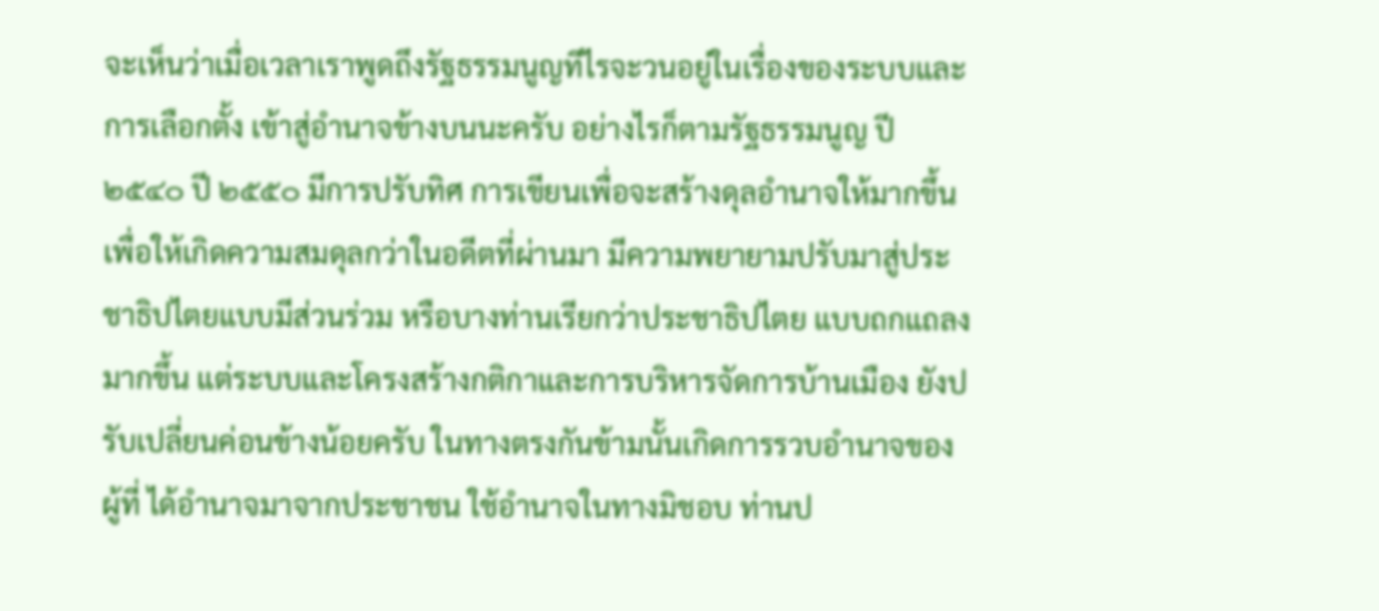จะเห็นว่าเมื่อเวลาเราพูดถึงรัฐธรรมนูญทีไรจะวนอยู่ในเรื่องของระบบและการเลือกตั้ง เข้าสู่อํานาจข้างบนนะครับ อย่างไรก็ตามรัฐธรรมนูญ ปี ๒๕๔๐ ปี ๒๕๕๐ มีการปรับทิศ การเขียนเพื่อจะสร้างดุลอํานาจให้มากขึ้น เพื่อให้เกิดความสมดุลกว่าในอดีตที่ผ่านมา มีความพยายามปรับมาสู่ประชาธิปไตยแบบมีส่วนร่วม หรือบางท่านเรียกว่าประชาธิปไตย แบบถกแถลงมากขึ้น แต่ระบบและโครงสร้างกติกาและการบริหารจัดการบ้านเมือง ยังปรับเปลี่ยนค่อนข้างน้อยครับ ในทางตรงกันข้ามนั้นเกิดการรวบอํานาจของผู้ที่ ได้อํานาจมาจากประชาชน ใช้อํานาจในทางมิชอบ ท่านป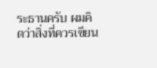ระธานครับ ผมคิดว่าสิ่งที่ควรเขียน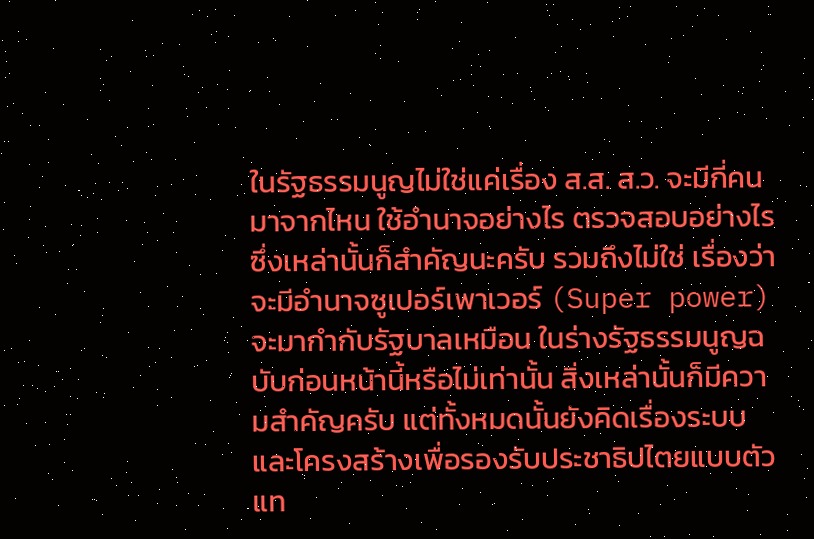ในรัฐธรรมนูญไม่ใช่แค่เรื่อง ส.ส. ส.ว. จะมีกี่คน มาจากไหน ใช้อํานาจอย่างไร ตรวจสอบอย่างไร ซึ่งเหล่านั้นก็สําคัญนะครับ รวมถึงไม่ใช่ เรื่องว่าจะมีอํานาจซูเปอร์เพาเวอร์ (Super power) จะมากํากับรัฐบาลเหมือน ในร่างรัฐธรรมนูญฉบับก่อนหน้านี้หรือไม่เท่านั้น สิ่งเหล่านั้นก็มีความสําคัญครับ แต่ทั้งหมดนั้นยังคิดเรื่องระบบและโครงสร้างเพื่อรองรับประชาธิปไตยแบบตัวแท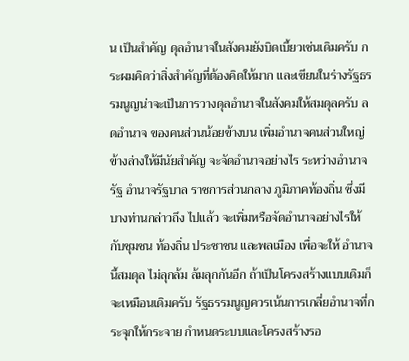น เป็นสําคัญ ดุลอํานาจในสังคมยังบิดเบี้ยวเช่นเดิมครับ กระผมคิดว่าสิ่งสําคัญที่ต้องคิดให้มาก และเขียนในร่างรัฐธรรมนูญน่าจะเป็นการวางดุลอํานาจในสังคมให้สมดุลครับ ลดอํานาจ ของคนส่วนน้อยข้างบน เพิ่มอํานาจคนส่วนใหญ่ข้างล่างให้มีนัยสําคัญ จะจัดอํานาจอย่างไร ระหว่างอํานาจรัฐ อํานาจรัฐบาล ราชการส่วนกลาง ภูมิภาคท้องถิ่น ซึ่งมีบางท่านกล่าวถึง ไปแล้ว จะเพิ่มหรือจัดอํานาจอย่างไรให้กับชุมชน ท้องถิ่น ประชาชน และพลเมือง เพื่อจะให้ อํานาจนี้สมดุล ไม่ลุกล้ม ล้มลุกกันอีก ถ้าเป็นโครงสร้างแบบเดิมก็จะเหมือนเดิมครับ รัฐธรรมนูญควรเน้นการเกลี่ยอํานาจที่กระจุกให้กระจาย กําหนดระบบและโครงสร้างรอ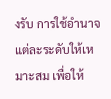งรับ การใช้อํานาจแต่ละระดับให้เหมาะสม เพื่อให้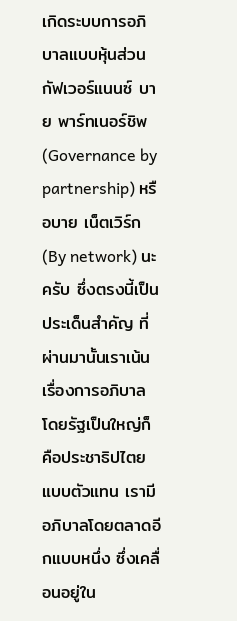เกิดระบบการอภิบาลแบบหุ้นส่วน กัฟเวอร์แนนซ์ บาย พาร์ทเนอร์ชิพ (Governance by partnership) หรือบาย เน็ตเวิร์ก (By network) นะครับ ซึ่งตรงนี้เป็นประเด็นสําคัญ ที่ผ่านมานั้นเราเน้นเรื่องการอภิบาล โดยรัฐเป็นใหญ่ก็คือประชาธิปไตยแบบตัวแทน เรามีอภิบาลโดยตลาดอีกแบบหนึ่ง ซึ่งเคลื่อนอยู่ใน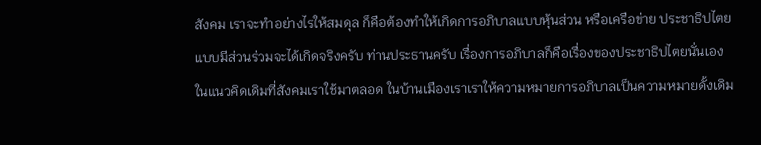สังคม เราจะทําอย่างไรให้สมดุล ก็คือต้องทําให้เกิดการอภิบาลแบบหุ้นส่วน หรือเครือข่าย ประชาธิปไตยแบบมีส่วนร่วมจะได้เกิดจริงครับ ท่านประธานครับ เรื่องการอภิบาลก็คือเรื่องของประชาธิปไตยนั่นเอง ในแนวคิดเดิมที่สังคมเราใช้มาตลอด ในบ้านเมืองเราเราให้ความหมายการอภิบาลเป็นความหมายดั้งเดิม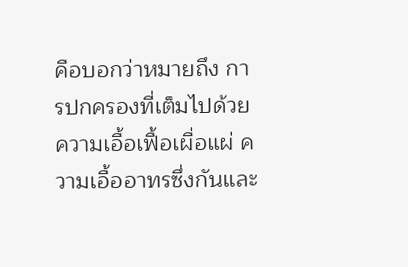คือบอกว่าหมายถึง การปกครองที่เต็มไปด้วยความเอื้อเฟื้อเผื่อแผ่ ความเอื้ออาทรซึ่งกันและ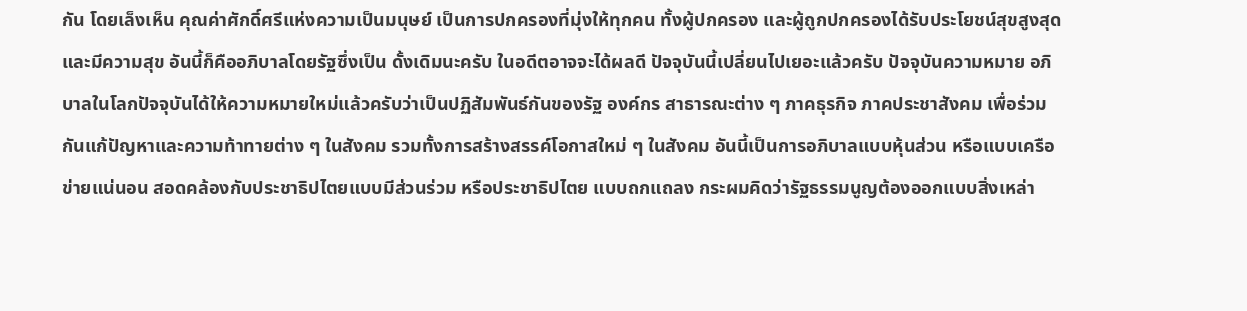กัน โดยเล็งเห็น คุณค่าศักดิ์ศรีแห่งความเป็นมนุษย์ เป็นการปกครองที่มุ่งให้ทุกคน ทั้งผู้ปกครอง และผู้ถูกปกครองได้รับประโยชน์สุขสูงสุดและมีความสุข อันนี้ก็คืออภิบาลโดยรัฐซึ่งเป็น ดั้งเดิมนะครับ ในอดีตอาจจะได้ผลดี ปัจจุบันนี้เปลี่ยนไปเยอะแล้วครับ ปัจจุบันความหมาย อภิบาลในโลกปัจจุบันได้ให้ความหมายใหม่แล้วครับว่าเป็นปฏิสัมพันธ์กันของรัฐ องค์กร สาธารณะต่าง ๆ ภาคธุรกิจ ภาคประชาสังคม เพื่อร่วมกันแก้ปัญหาและความท้าทายต่าง ๆ ในสังคม รวมทั้งการสร้างสรรค์โอกาสใหม่ ๆ ในสังคม อันนี้เป็นการอภิบาลแบบหุ้นส่วน หรือแบบเครือข่ายแน่นอน สอดคล้องกับประชาธิปไตยแบบมีส่วนร่วม หรือประชาธิปไตย แบบถกแถลง กระผมคิดว่ารัฐธรรมนูญต้องออกแบบสิ่งเหล่า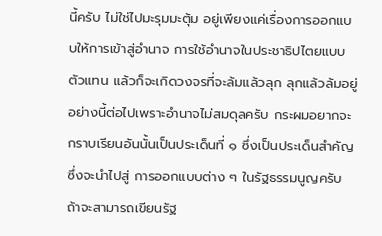นี้ครับ ไม่ใช่ไปมะรุมมะตุ้ม อยู่เพียงแค่เรื่องการออกแบบให้การเข้าสู่อํานาจ การใช้อํานาจในประชาธิปไตยแบบตัวแทน แล้วก็จะเกิดวงจรที่จะล้มแล้วลุก ลุกแล้วล้มอยู่อย่างนี้ต่อไปเพราะอํานาจไม่สมดุลครับ กระผมอยากจะกราบเรียนอันนั้นเป็นประเด็นที่ ๑ ซึ่งเป็นประเด็นสําคัญซึ่งจะนําไปสู่ การออกแบบต่าง ๆ ในรัฐธรรมนูญครับ ถ้าจะสามารถเขียนรัฐ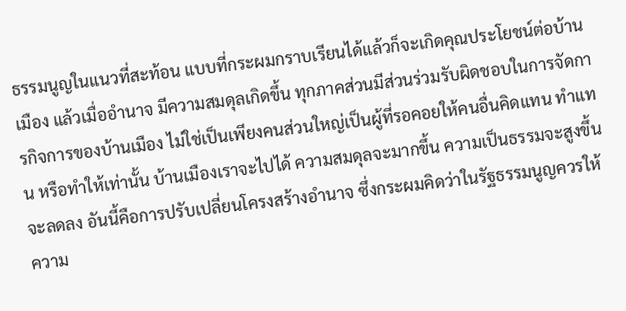ธรรมนูญในแนวที่สะท้อน แบบที่กระผมกราบเรียนได้แล้วก็จะเกิดคุณประโยชน์ต่อบ้านเมือง แล้วเมื่ออํานาจ มีความสมดุลเกิดขึ้น ทุกภาคส่วนมีส่วนร่วมรับผิดชอบในการจัดการกิจการของบ้านเมือง ไม่ใช่เป็นเพียงคนส่วนใหญ่เป็นผู้ที่รอคอยให้คนอื่นคิดแทน ทําแทน หรือทําให้เท่านั้น บ้านเมืองเราจะไปได้ ความสมดุลจะมากขึ้น ความเป็นธรรมจะสูงขึ้น จะลดลง อันนี้คือการปรับเปลี่ยนโครงสร้างอํานาจ ซึ่งกระผมคิดว่าในรัฐธรรมนูญควรให้ ความ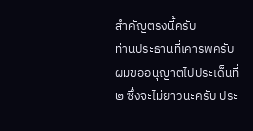สําคัญตรงนี้ครับ
ท่านประธานที่เคารพครับ ผมขออนุญาตไปประเด็นที่ ๒ ซึ่งจะไม่ยาวนะครับ ประ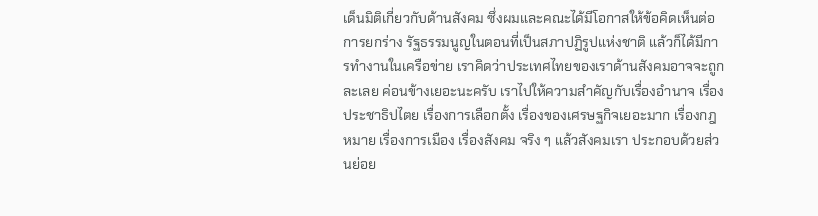เด็นมิติเกี่ยวกับด้านสังคม ซึ่งผมและคณะได้มีโอกาสให้ข้อคิดเห็นต่อการยกร่าง รัฐธรรมนูญในตอนที่เป็นสภาปฏิรูปแห่งชาติ แล้วก็ได้มีการทํางานในเครือข่าย เราคิดว่าประเทศไทยของเราด้านสังคมอาจจะถูกละเลย ค่อนข้างเยอะนะครับ เราไปให้ความสําคัญกับเรื่องอํานาจ เรื่องประชาธิปไตย เรื่องการเลือกตั้ง เรื่องของเศรษฐกิจเยอะมาก เรื่องกฎหมาย เรื่องการเมือง เรื่องสังคม จริง ๆ แล้วสังคมเรา ประกอบด้วยส่วนย่อย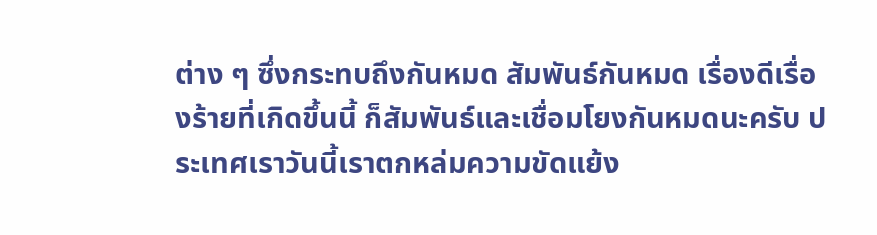ต่าง ๆ ซึ่งกระทบถึงกันหมด สัมพันธ์กันหมด เรื่องดีเรื่องร้ายที่เกิดขึ้นนี้ ก็สัมพันธ์และเชื่อมโยงกันหมดนะครับ ประเทศเราวันนี้เราตกหล่มความขัดแย้ง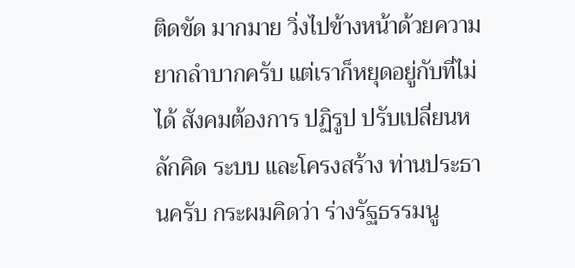ติดขัด มากมาย วิ่งไปข้างหน้าด้วยความยากลําบากครับ แต่เราก็หยุดอยู่กับที่ไม่ได้ สังคมต้องการ ปฏิรูป ปรับเปลี่ยนหลักคิด ระบบ และโครงสร้าง ท่านประธานครับ กระผมคิดว่า ร่างรัฐธรรมนู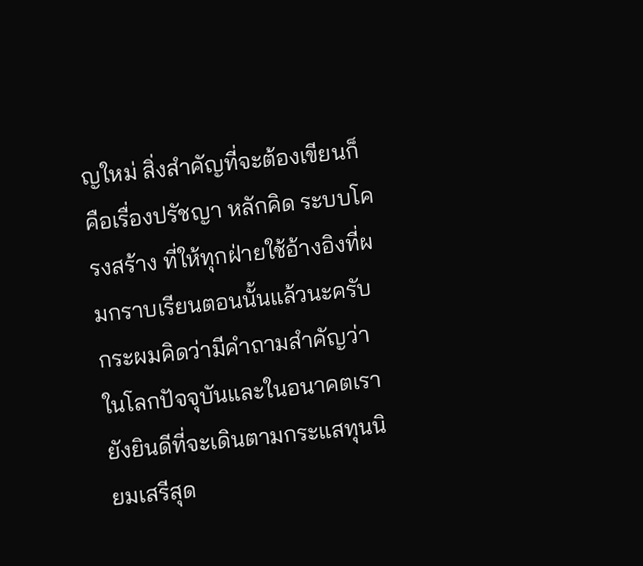ญใหม่ สิ่งสําคัญที่จะต้องเขียนก็คือเรื่องปรัชญา หลักคิด ระบบโครงสร้าง ที่ให้ทุกฝ่ายใช้อ้างอิงที่ผมกราบเรียนตอนนั้นแล้วนะครับ กระผมคิดว่ามีคําถามสําคัญว่า ในโลกปัจจุบันและในอนาคตเรายังยินดีที่จะเดินตามกระแสทุนนิยมเสรีสุด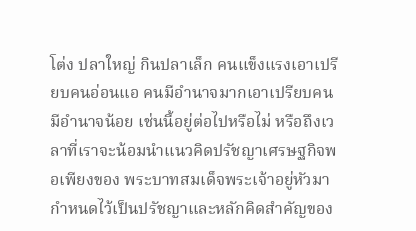โต่ง ปลาใหญ่ กินปลาเล็ก คนแข็งแรงเอาเปรียบคนอ่อนแอ คนมีอํานาจมากเอาเปรียบคนมีอํานาจน้อย เช่นนี้อยู่ต่อไปหรือไม่ หรือถึงเวลาที่เราจะน้อมนําแนวคิดปรัชญาเศรษฐกิจพอเพียงของ พระบาทสมเด็จพระเจ้าอยู่หัวมากําหนดไว้เป็นปรัชญาและหลักคิดสําคัญของ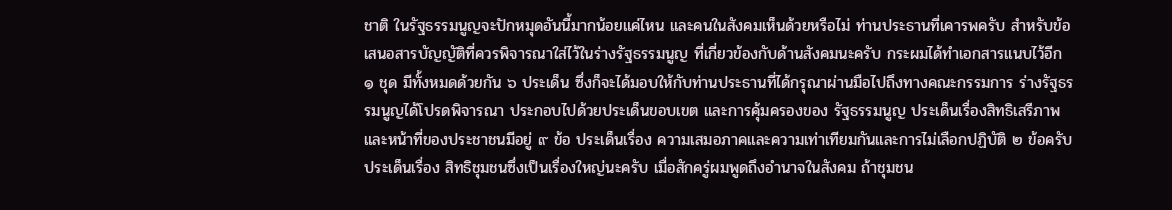ชาติ ในรัฐธรรมนูญจะปักหมุดอันนี้มากน้อยแค่ไหน และคนในสังคมเห็นด้วยหรือไม่ ท่านประธานที่เคารพครับ สําหรับข้อเสนอสารบัญญัติที่ควรพิจารณาใส่ไว้ในร่างรัฐธรรมนูญ ที่เกี่ยวข้องกับด้านสังคมนะครับ กระผมได้ทําเอกสารแนบไว้อีก ๑ ชุด มีทั้งหมดด้วยกัน ๖ ประเด็น ซึ่งก็จะได้มอบให้กับท่านประธานที่ได้กรุณาผ่านมือไปถึงทางคณะกรรมการ ร่างรัฐธรรมนูญได้โปรดพิจารณา ประกอบไปด้วยประเด็นขอบเขต และการคุ้มครองของ รัฐธรรมนูญ ประเด็นเรื่องสิทธิเสรีภาพและหน้าที่ของประชาชนมีอยู่ ๙ ข้อ ประเด็นเรื่อง ความเสมอภาคและความเท่าเทียมกันและการไม่เลือกปฏิบัติ ๒ ข้อครับ ประเด็นเรื่อง สิทธิชุมชนซึ่งเป็นเรื่องใหญ่นะครับ เมื่อสักครู่ผมพูดถึงอํานาจในสังคม ถ้าชุมชน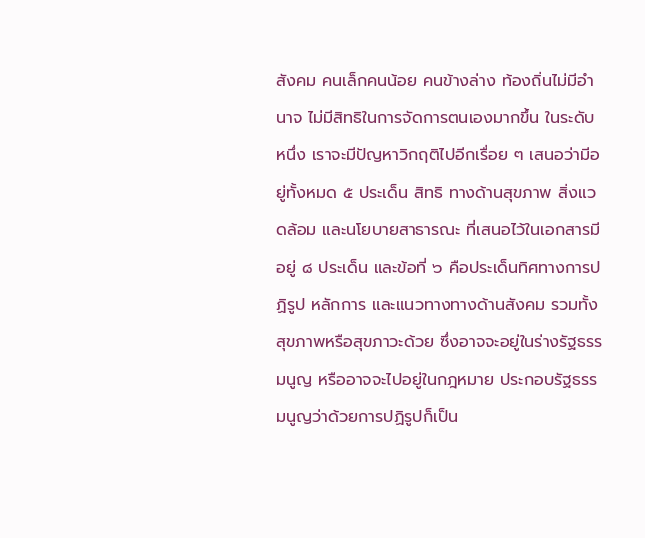สังคม คนเล็กคนน้อย คนข้างล่าง ท้องถิ่นไม่มีอํานาจ ไม่มีสิทธิในการจัดการตนเองมากขึ้น ในระดับหนึ่ง เราจะมีปัญหาวิกฤติไปอีกเรื่อย ๆ เสนอว่ามีอยู่ทั้งหมด ๕ ประเด็น สิทธิ ทางด้านสุขภาพ สิ่งแวดล้อม และนโยบายสาธารณะ ที่เสนอไว้ในเอกสารมีอยู่ ๘ ประเด็น และข้อที่ ๖ คือประเด็นทิศทางการปฏิรูป หลักการ และแนวทางทางด้านสังคม รวมทั้ง สุขภาพหรือสุขภาวะด้วย ซึ่งอาจจะอยู่ในร่างรัฐธรรมนูญ หรืออาจจะไปอยู่ในกฎหมาย ประกอบรัฐธรรมนูญว่าด้วยการปฏิรูปก็เป็น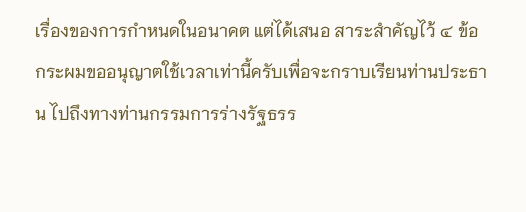เรื่องของการกําหนดในอนาคต แต่ได้เสนอ สาระสําคัญไว้ ๔ ข้อ กระผมขออนุญาตใช้เวลาเท่านี้ครับเพื่อจะกราบเรียนท่านประธาน ไปถึงทางท่านกรรมการร่างรัฐธรร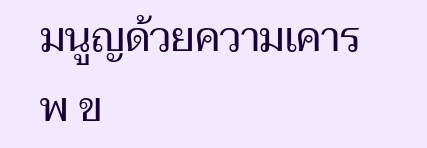มนูญด้วยความเคารพ ข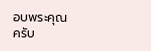อบพระคุณครับ